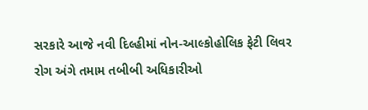સરકારે આજે નવી દિલ્હીમાં નોન-આલ્કોહોલિક ફેટી લિવર રોગ અંગે તમામ તબીબી અધિકારીઓ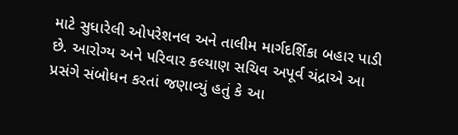માટે સુધારેલી ઓપરેશનલ અને તાલીમ માર્ગદર્શિકા બહાર પાડી છે. આરોગ્ય અને પરિવાર કલ્યાણ સચિવ અપૂર્વ ચંદ્રાએ આ પ્રસંગે સંબોધન કરતાં જણાવ્યું હતું કે આ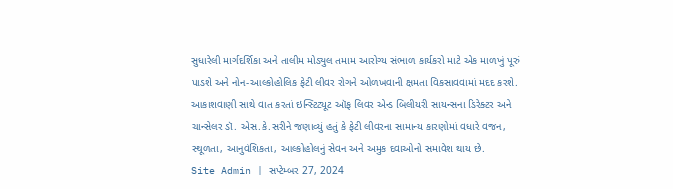સુધારેલી માર્ગદર્શિકા અને તાલીમ મોડ્યુલ તમામ આરોગ્ય સંભાળ કાર્યકરો માટે એક માળખું પૂરું પાડશે અને નોન-આલ્કોહોલિક ફેટી લીવર રોગને ઓળખવાની ક્ષમતા વિકસાવવામાં મદદ કરશે.
આકાશવાણી સાથે વાત કરતાં ઇન્સ્ટિટ્યૂટ ઑફ લિવર એન્ડ બિલીયરી સાયન્સના ડિરેક્ટર અને ચાન્સેલર ડૉ. એસ.કે.સરીને જણાવ્યું હતું કે ફેટી લીવરના સામાન્ય કારણોમાં વધારે વજન, સ્થૂળતા, આનુવંશિકતા, આલ્કોહોલનું સેવન અને અમુક દવાઓનો સમાવેશ થાય છે.
Site Admin | સપ્ટેમ્બર 27, 2024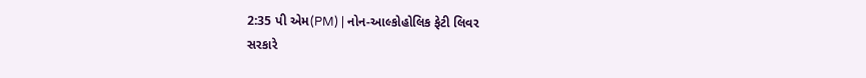2:35 પી એમ(PM) | નોન-આલ્કોહોલિક ફેટી લિવર
સરકારે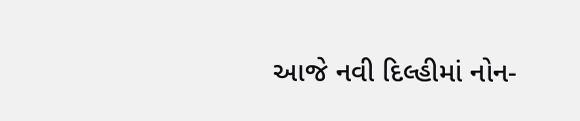આજે નવી દિલ્હીમાં નોન-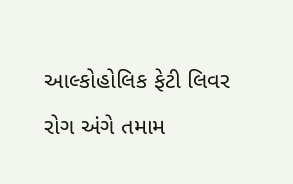આલ્કોહોલિક ફેટી લિવર રોગ અંગે તમામ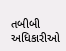તબીબી અધિકારીઓ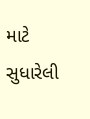માટે સુધારેલી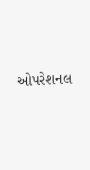ઓપરેશનલ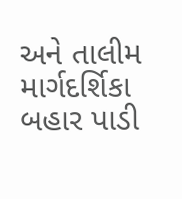અને તાલીમ માર્ગદર્શિકા બહાર પાડી